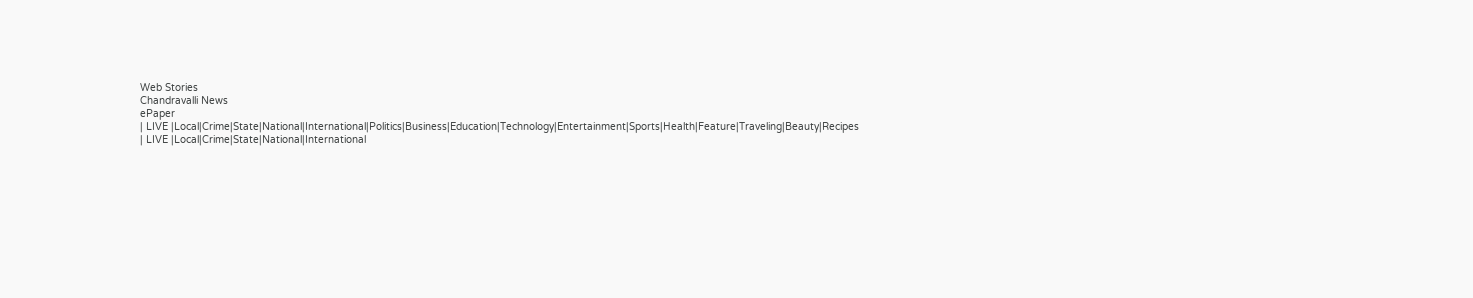Web Stories
Chandravalli News
ePaper
| LIVE |Local|Crime|State|National|International|Politics|Business|Education|Technology|Entertainment|Sports|Health|Feature|Traveling|Beauty|Recipes
| LIVE |Local|Crime|State|National|International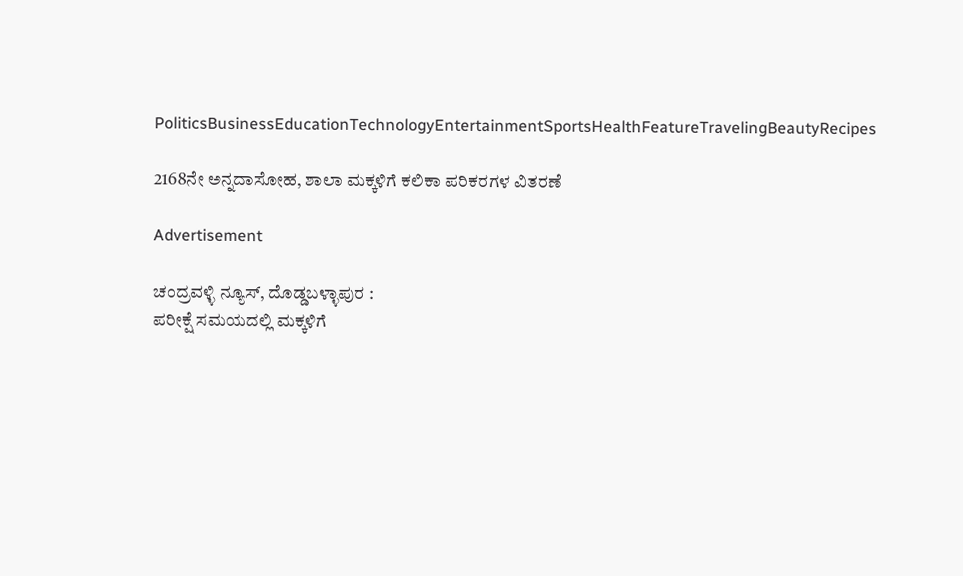PoliticsBusinessEducationTechnologyEntertainmentSportsHealthFeatureTravelingBeautyRecipes

2168ನೇ ಅನ್ನದಾಸೋಹ, ಶಾಲಾ ಮಕ್ಕಳಿಗೆ ಕಲಿಕಾ ಪರಿಕರಗಳ ವಿತರಣೆ

Advertisement

ಚಂದ್ರವಳ್ಳಿ ನ್ಯೂಸ್, ದೊಡ್ಡಬಳ್ಳಾಪುರ :
ಪರೀಕ್ಷೆ ಸಮಯದಲ್ಲಿ ಮಕ್ಕಳಿಗೆ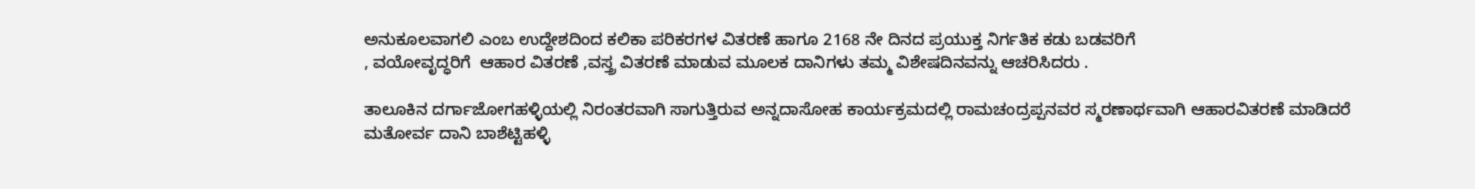ಅನುಕೂಲವಾಗಲಿ ಎಂಬ ಉದ್ದೇಶದಿಂದ ಕಲಿಕಾ ಪರಿಕರಗಳ ವಿತರಣೆ ಹಾಗೂ 2168 ನೇ ದಿನದ ಪ್ರಯುಕ್ತ ನಿರ್ಗತಿಕ ಕಡು ಬಡವರಿಗೆ
, ವಯೋವೃದ್ಧರಿಗೆ  ಆಹಾರ ವಿತರಣೆ ,ವಸ್ತ್ರ ವಿತರಣೆ ಮಾಡುವ ಮೂಲಕ ದಾನಿಗಳು ತಮ್ಮ ವಿಶೇಷದಿನವನ್ನು ಆಚರಿಸಿದರು .

ತಾಲೂಕಿನ ದರ್ಗಾಜೋಗಹಳ್ಳಿಯಲ್ಲಿ ನಿರಂತರವಾಗಿ ಸಾಗುತ್ತಿರುವ ಅನ್ನದಾಸೋಹ ಕಾರ್ಯಕ್ರಮದಲ್ಲಿ ರಾಮಚಂದ್ರಪ್ಪನವರ ಸ್ಮರಣಾರ್ಥವಾಗಿ ಆಹಾರವಿತರಣೆ ಮಾಡಿದರೆ ಮತೋರ್ವ ದಾನಿ ಬಾಶೆಟ್ಟಿಹಳ್ಳಿ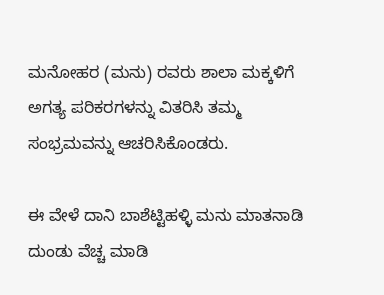ಮನೋಹರ (ಮನು) ರವರು ಶಾಲಾ ಮಕ್ಕಳಿಗೆ ಅಗತ್ಯ ಪರಿಕರಗಳನ್ನು ವಿತರಿಸಿ ತಮ್ಮ ಸಂಭ್ರಮವನ್ನು ಆಚರಿಸಿಕೊಂಡರು.

ಈ ವೇಳೆ ದಾನಿ ಬಾಶೆಟ್ಟಿಹಳ್ಳಿ ಮನು ಮಾತನಾಡಿ ದುಂಡು ವೆಚ್ಚ ಮಾಡಿ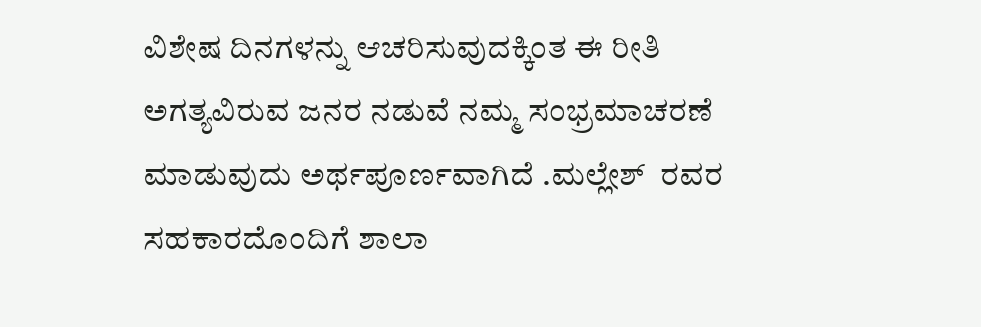ವಿಶೇಷ ದಿನಗಳನ್ನು ಆಚರಿಸುವುದಕ್ಕಿಂತ ಈ ರೀತಿ ಅಗತ್ಯವಿರುವ ಜನರ ನಡುವೆ ನಮ್ಮ ಸಂಭ್ರಮಾಚರಣೆ ಮಾಡುವುದು ಅರ್ಥಪೂರ್ಣವಾಗಿದೆ .ಮಲ್ಲೇಶ್  ರವರ ಸಹಕಾರದೊಂದಿಗೆ ಶಾಲಾ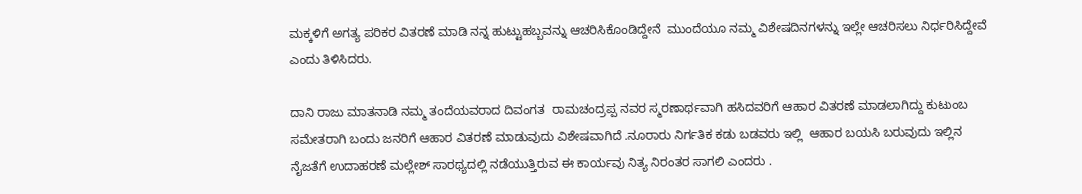ಮಕ್ಕಳಿಗೆ ಅಗತ್ಯ ಪರಿಕರ ವಿತರಣೆ ಮಾಡಿ ನನ್ನ ಹುಟ್ಟುಹಬ್ಬವನ್ನು ಆಚರಿಸಿಕೊಂಡಿದ್ದೇನೆ  ಮುಂದೆಯೂ ನಮ್ಮ ವಿಶೇಷದಿನಗಳನ್ನು ಇಲ್ಲೇ ಆಚರಿಸಲು ನಿರ್ಧರಿಸಿದ್ದೇವೆ ಎಂದು ತಿಳಿಸಿದರು.

ದಾನಿ ರಾಜು ಮಾತನಾಡಿ ನಮ್ಮ ತಂದೆಯವರಾದ ದಿವಂಗತ  ರಾಮಚಂದ್ರಪ್ಪ ನವರ ಸ್ಮರಣಾರ್ಥವಾಗಿ ಹಸಿದವರಿಗೆ ಆಹಾರ ವಿತರಣೆ ಮಾಡಲಾಗಿದ್ದು ಕುಟುಂಬ ಸಮೇತರಾಗಿ ಬಂದು ಜನರಿಗೆ ಆಹಾರ ವಿತರಣೆ ಮಾಡುವುದು ವಿಶೇಷವಾಗಿದೆ .ನೂರಾರು ನಿರ್ಗತಿಕ ಕಡು ಬಡವರು ಇಲ್ಲಿ  ಆಹಾರ ಬಯಸಿ ಬರುವುದು ಇಲ್ಲಿನ ನೈಜತೆಗೆ ಉದಾಹರಣೆ ಮಲ್ಲೇಶ್ ಸಾರಥ್ಯದಲ್ಲಿ ನಡೆಯುತ್ತಿರುವ ಈ ಕಾರ್ಯವು ನಿತ್ಯ ನಿರಂತರ ಸಾಗಲಿ ಎಂದರು .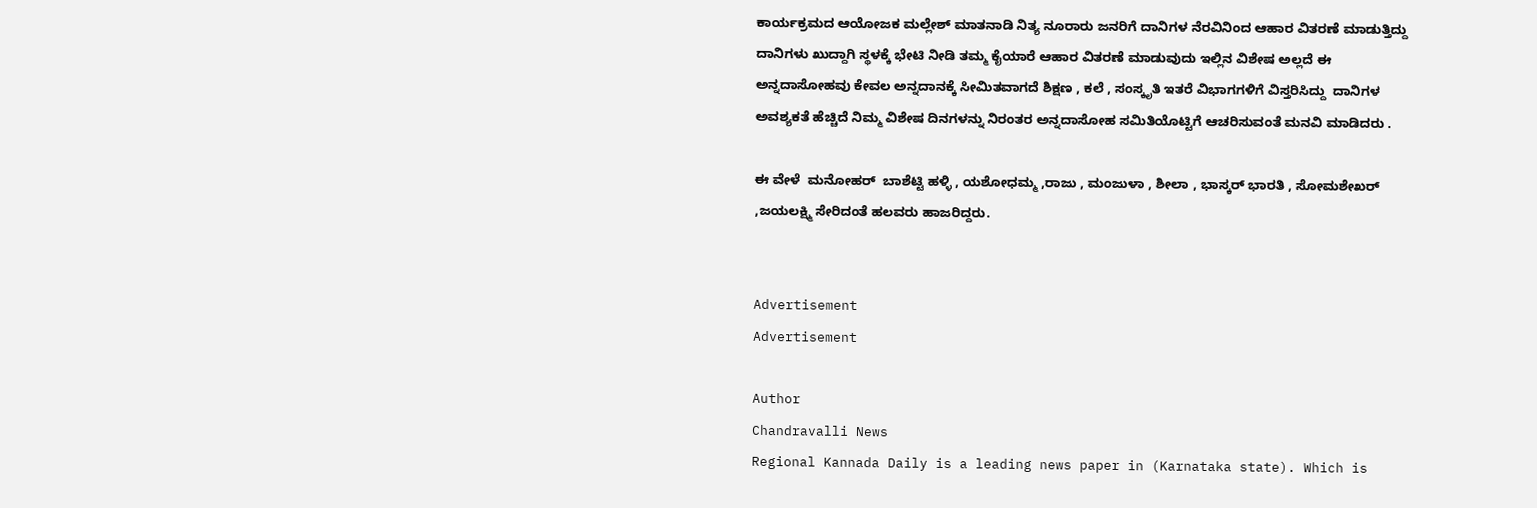ಕಾರ್ಯಕ್ರಮದ ಆಯೋಜಕ ಮಲ್ಲೇಶ್ ಮಾತನಾಡಿ ನಿತ್ಯ ನೂರಾರು ಜನರಿಗೆ ದಾನಿಗಳ ನೆರವಿನಿಂದ ಆಹಾರ ವಿತರಣೆ ಮಾಡುತ್ತಿದ್ದು ದಾನಿಗಳು ಖುದ್ದಾಗಿ ಸ್ಥಳಕ್ಕೆ ಭೇಟಿ ನೀಡಿ ತಮ್ಮ ಕೈಯಾರೆ ಆಹಾರ ವಿತರಣೆ ಮಾಡುವುದು ಇಲ್ಲಿನ ವಿಶೇಷ ಅಲ್ಲದೆ ಈ ಅನ್ನದಾಸೋಹವು ಕೇವಲ ಅನ್ನದಾನಕ್ಕೆ ಸೀಮಿತವಾಗದೆ ಶಿಕ್ಷಣ , ಕಲೆ , ಸಂಸ್ಕೃತಿ ಇತರೆ ವಿಭಾಗಗಳಿಗೆ ವಿಸ್ತರಿಸಿದ್ದು  ದಾನಿಗಳ ಅವಶ್ಯಕತೆ ಹೆಚ್ಚಿದೆ ನಿಮ್ಮ ವಿಶೇಷ ದಿನಗಳನ್ನು ನಿರಂತರ ಅನ್ನದಾಸೋಹ ಸಮಿತಿಯೊಟ್ಟಿಗೆ ಆಚರಿಸುವಂತೆ ಮನವಿ ಮಾಡಿದರು .

ಈ ವೇಳೆ  ಮನೋಹರ್  ಬಾಶೆಟ್ಟಿ ಹಳ್ಳಿ , ಯಶೋಧಮ್ಮ ,ರಾಜು , ಮಂಜುಳಾ , ಶೀಲಾ , ಭಾಸ್ಕರ್ ಭಾರತಿ , ಸೋಮಶೇಖರ್  ,ಜಯಲಕ್ಷ್ಮಿ ಸೇರಿದಂತೆ ಹಲವರು ಹಾಜರಿದ್ದರು.


Advertisement
Advertisement

Author
Chandravalli News
Regional Kannada Daily is a leading news paper in (Karnataka state). Which is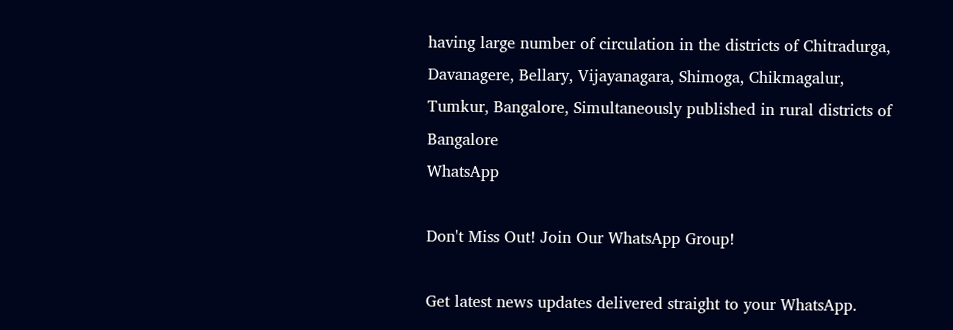having large number of circulation in the districts of Chitradurga, Davanagere, Bellary, Vijayanagara, Shimoga, Chikmagalur, Tumkur, Bangalore, Simultaneously published in rural districts of Bangalore
WhatsApp

Don't Miss Out! Join Our WhatsApp Group!

Get latest news updates delivered straight to your WhatsApp.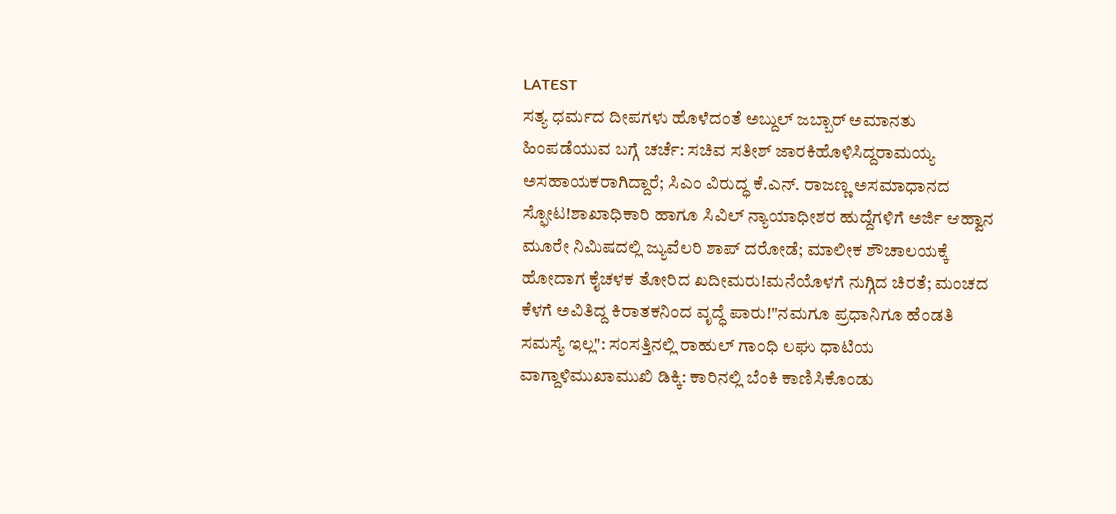LATEST
ಸತ್ಯ ಧರ್ಮದ ದೀಪಗಳು ಹೊಳೆದಂತೆ ಅಬ್ದುಲ್ ಜಬ್ಬಾರ್ ಅಮಾನತು ಹಿಂಪಡೆಯುವ ಬಗ್ಗೆ ಚರ್ಚೆ: ಸಚಿವ ಸತೀಶ್ ಜಾರಕಿಹೊಳಿಸಿದ್ದರಾಮಯ್ಯ ಅಸಹಾಯಕರಾಗಿದ್ದಾರೆ; ಸಿಎಂ ವಿರುದ್ಧ ಕೆ.ಎನ್. ರಾಜಣ್ಣ ಅಸಮಾಧಾನದ ಸ್ಫೋಟ!ಶಾಖಾಧಿಕಾರಿ ಹಾಗೂ ಸಿವಿಲ್ ನ್ಯಾಯಾಧೀಶರ ಹುದ್ದೆಗಳಿಗೆ ಅರ್ಜಿ ಆಹ್ವಾನ ಮೂರೇ ನಿಮಿಷದಲ್ಲಿ ಜ್ಯುವೆಲರಿ ಶಾಪ್ ದರೋಡೆ; ಮಾಲೀಕ ಶೌಚಾಲಯಕ್ಕೆ ಹೋದಾಗ ಕೈಚಳಕ ತೋರಿದ ಖದೀಮರು!ಮನೆಯೊಳಗೆ ನುಗ್ಗಿದ ಚಿರತೆ; ಮಂಚದ ಕೆಳಗೆ ಅವಿತಿದ್ದ ಕಿರಾತಕನಿಂದ ವೃದ್ಧೆ ಪಾರು!"ನಮಗೂ ಪ್ರಧಾನಿಗೂ ಹೆಂಡತಿ ಸಮಸ್ಯೆ ಇಲ್ಲ": ಸಂಸತ್ತಿನಲ್ಲಿ ರಾಹುಲ್ ಗಾಂಧಿ ಲಘು ಧಾಟಿಯ ವಾಗ್ದಾಳಿಮುಖಾಮುಖಿ ಡಿಕ್ಕಿ: ಕಾರಿನಲ್ಲಿ ಬೆಂಕಿ ಕಾಣಿಸಿಕೊಂಡು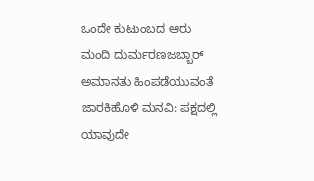ಒಂದೇ ಕುಟುಂಬದ ಆರು ಮಂದಿ ದುರ್ಮರಣಜಬ್ಬಾರ್ ಅಮಾನತು ಹಿಂಪಡೆಯುವಂತೆ ಜಾರಕಿಹೊಳಿ ಮನವಿ: ಪಕ್ಷದಲ್ಲಿ ಯಾವುದೇ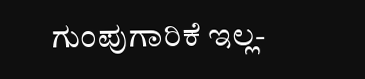ಗುಂಪುಗಾರಿಕೆ ಇಲ್ಲ-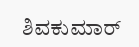ಶಿವಕುಮಾರ್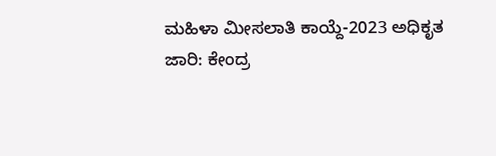ಮಹಿಳಾ ಮೀಸಲಾತಿ ಕಾಯ್ದೆ-2023 ಅಧಿಕೃತ ಜಾರಿ: ಕೇಂದ್ರ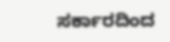ಸರ್ಕಾರದಿಂದ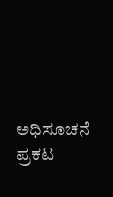ಅಧಿಸೂಚನೆ ಪ್ರಕಟ